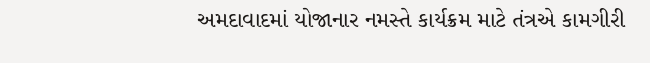અમદાવાદમાં યોજાનાર નમસ્તે કાર્યક્રમ માટે તંત્રએ કામગીરી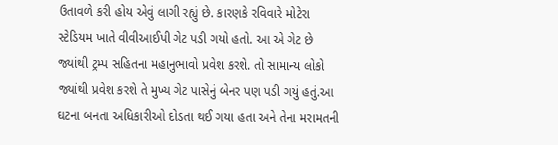ઉતાવળે કરી હોય એવું લાગી રહ્યું છે. કારણકે રવિવારે મોટેરા સ્ટેડિયમ ખાતે વીવીઆઈપી ગેટ પડી ગયો હતો. આ એ ગેટ છે જ્યાંથી ટ્રમ્પ સહિતના મહાનુભાવો પ્રવેશ કરશે. તો સામાન્ય લોકો જ્યાંથી પ્રવેશ કરશે તે મુખ્ય ગેટ પાસેનું બેનર પણ પડી ગયું હતું.આ ઘટના બનતા અધિકારીઓ દોડતા થઈ ગયા હતા અને તેના મરામતની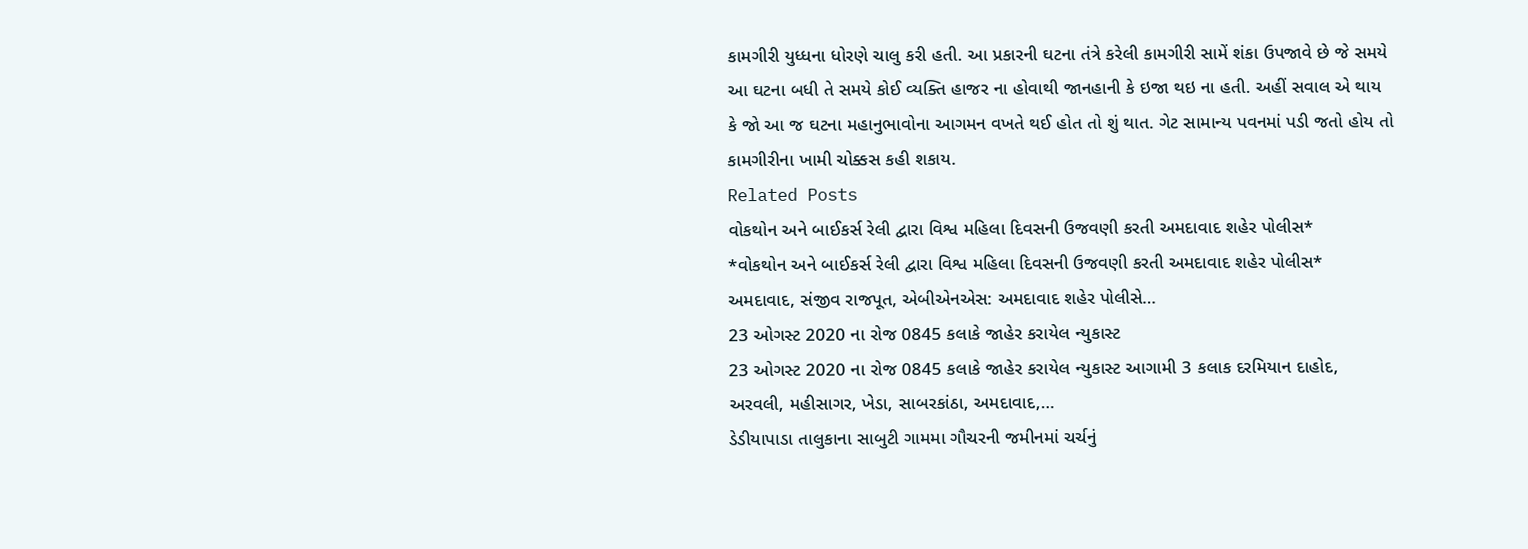કામગીરી યુધ્ધના ધોરણે ચાલુ કરી હતી. આ પ્રકારની ઘટના તંત્રે કરેલી કામગીરી સામેં શંકા ઉપજાવે છે જે સમયે આ ઘટના બધી તે સમયે કોઈ વ્યક્તિ હાજર ના હોવાથી જાનહાની કે ઇજા થઇ ના હતી. અહીં સવાલ એ થાય કે જો આ જ ઘટના મહાનુભાવોના આગમન વખતે થઈ હોત તો શું થાત. ગેટ સામાન્ય પવનમાં પડી જતો હોય તો કામગીરીના ખામી ચોક્કસ કહી શકાય.
Related Posts
વોકથોન અને બાઈકર્સ રેલી દ્વારા વિશ્વ મહિલા દિવસની ઉજવણી કરતી અમદાવાદ શહેર પોલીસ*
*વોકથોન અને બાઈકર્સ રેલી દ્વારા વિશ્વ મહિલા દિવસની ઉજવણી કરતી અમદાવાદ શહેર પોલીસ* અમદાવાદ, સંજીવ રાજપૂત, એબીએનએસ: અમદાવાદ શહેર પોલીસે…
23 ઓગસ્ટ 2020 ના રોજ 0845 કલાકે જાહેર કરાયેલ ન્યુકાસ્ટ
23 ઓગસ્ટ 2020 ના રોજ 0845 કલાકે જાહેર કરાયેલ ન્યુકાસ્ટ આગામી 3 કલાક દરમિયાન દાહોદ, અરવલી, મહીસાગર, ખેડા, સાબરકાંઠા, અમદાવાદ,…
ડેડીયાપાડા તાલુકાના સાબુટી ગામમા ગૌચરની જમીનમાં ચર્ચનું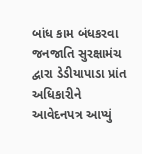બાંધ કામ બંધકરવા જનજાતિ સુરક્ષામંચ દ્વારા ડેડીયાપાડા પ્રાંત અધિકારીને આવેદનપત્ર આપ્યું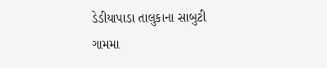ડેડીયાપાડા તાલુકાના સાબુટી ગામમા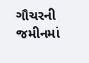ગૌચરની જમીનમાં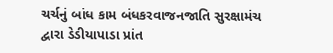ચર્ચનું બાંધ કામ બંધકરવાજનજાતિ સુરક્ષામંચ દ્વારા ડેડીયાપાડા પ્રાંત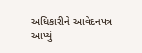અધિકારીને આવેદનપત્ર આપ્યું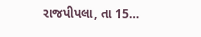રાજપીપલા, તા 15…